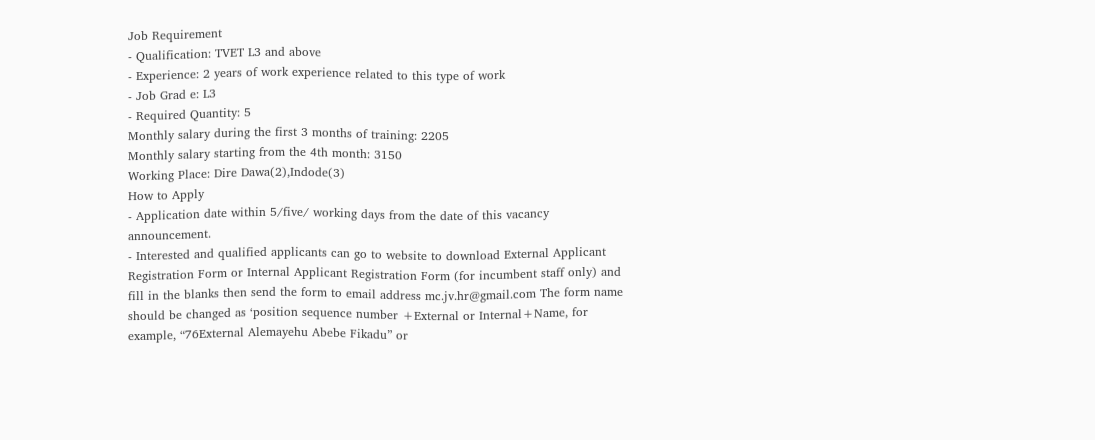Job Requirement
- Qualification: TVET L3 and above
- Experience: 2 years of work experience related to this type of work
- Job Grad e: L3
- Required Quantity: 5
Monthly salary during the first 3 months of training: 2205
Monthly salary starting from the 4th month: 3150
Working Place: Dire Dawa(2),Indode(3)
How to Apply
- Application date within 5/five/ working days from the date of this vacancy announcement.
- Interested and qualified applicants can go to website to download External Applicant Registration Form or Internal Applicant Registration Form (for incumbent staff only) and fill in the blanks then send the form to email address mc.jv.hr@gmail.com The form name should be changed as ‘position sequence number +External or Internal+Name, for example, “76External Alemayehu Abebe Fikadu” or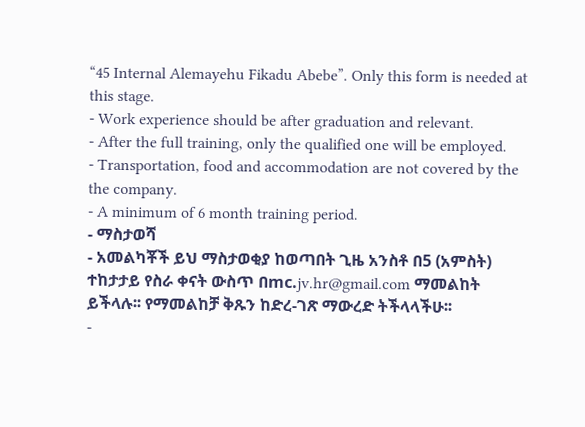“45 Internal Alemayehu Fikadu Abebe”. Only this form is needed at this stage.
- Work experience should be after graduation and relevant.
- After the full training, only the qualified one will be employed.
- Transportation, food and accommodation are not covered by the the company.
- A minimum of 6 month training period.
- ማስታወሻ
- አመልካቾች ይህ ማስታወቂያ ከወጣበት ጊዜ አንስቶ በ5 (አምስት) ተከታታይ የስራ ቀናት ውስጥ በmc.jv.hr@gmail.com ማመልከት ይችላሉ፡፡ የማመልከቻ ቅጹን ከድረ-ገጽ ማውረድ ትችላላችሁ፡፡
-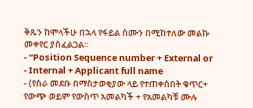ቅጹን ከሞላችሁ በኋላ የፋይል ስሙን በሚከተለው መልኩ መቀየር ያስፈልጋል፡፡
- “Position Sequence number + External or
- Internal + Applicant full name
- (የስራ መደቡ በማስታወቂያው ላይ የተጠቀሰበት ቁጥር+ የውጭ ወይም የውስጥ አመልካች + የአመልካቹ ሙሉ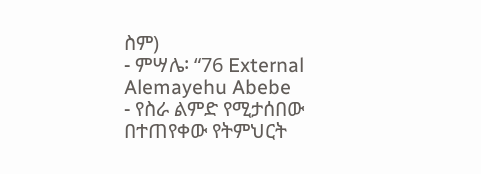ስም)
- ምሣሌ፡ “76 External Alemayehu Abebe
- የስራ ልምድ የሚታሰበው በተጠየቀው የትምህርት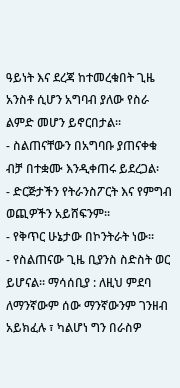ዓይነት እና ደረጃ ከተመረቁበት ጊዜ አንስቶ ሲሆን አግባብ ያለው የስራ ልምድ መሆን ይኖርበታል፡፡
- ስልጠናቸውን በአግባቡ ያጠናቀቁ ብቻ በተቋሙ እንዲቀጠሩ ይደረጋል፡
- ድርጅታችን የትራንስፖርት እና የምግብ ወጪዎችን አይሸፍንም፡፡
- የቅጥር ሁኔታው በኮንትራት ነው፡፡
- የስልጠናው ጊዜ ቢያንስ ስድስት ወር ይሆናል፡፡ ማሳሰቢያ : ለዚህ ምደባ ለማንኛውም ሰው ማንኛውንም ገንዘብ አይክፈሉ ፣ ካልሆነ ግን በራስዎ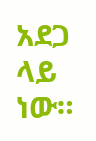አደጋ ላይ ነው።